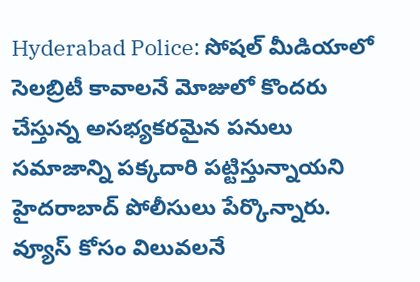Hyderabad Police: సోషల్ మీడియాలో సెలబ్రిటీ కావాలనే మోజులో కొందరు చేస్తున్న అసభ్యకరమైన పనులు సమాజాన్ని పక్కదారి పట్టిస్తున్నాయని హైదరాబాద్ పోలీసులు పేర్కొన్నారు. వ్యూస్ కోసం విలువలనే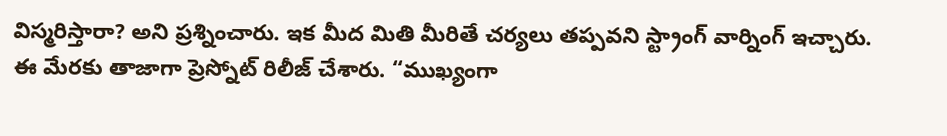విస్మరిస్తారా? అని ప్రశ్నించారు. ఇక మీద మితి మీరితే చర్యలు తప్పవని స్ట్రాంగ్ వార్నింగ్ ఇచ్చారు. ఈ మేరకు తాజాగా ప్రెస్నోట్ రిలీజ్ చేశారు. “ముఖ్యంగా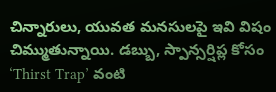చిన్నారులు, యువత మనసులపై ఇవి విషం చిమ్ముతున్నాయి. డబ్బు, స్పాన్సర్షిప్ల కోసం ‘Thirst Trap’ వంటి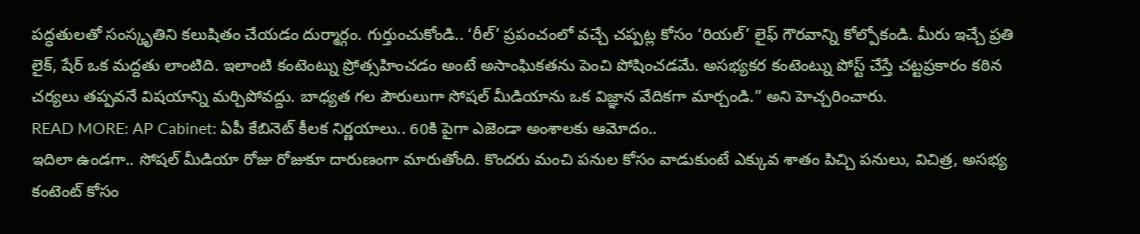పద్ధతులతో సంస్కృతిని కలుషితం చేయడం దుర్మార్గం. గుర్తుంచుకోండి.. ‘రీల్’ ప్రపంచంలో వచ్చే చప్పట్ల కోసం ‘రియల్’ లైఫ్ గౌరవాన్ని కోల్పోకండి. మీరు ఇచ్చే ప్రతి లైక్, షేర్ ఒక మద్దతు లాంటిది. ఇలాంటి కంటెంట్ను ప్రోత్సహించడం అంటే అసాంఘికతను పెంచి పోషించడమే. అసభ్యకర కంటెంట్ను పోస్ట్ చేస్తే చట్టప్రకారం కఠిన చర్యలు తప్పవనే విషయాన్ని మర్చిపోవద్దు. బాధ్యత గల పౌరులుగా సోషల్ మీడియాను ఒక విజ్ఞాన వేదికగా మార్చండి.” అని హెచ్చరించారు.
READ MORE: AP Cabinet: ఏపీ కేబినెట్ కీలక నిర్ణయాలు.. 60కి పైగా ఎజెండా అంశాలకు ఆమోదం..
ఇదిలా ఉండగా.. సోషల్ మీడియా రోజు రోజుకూ దారుణంగా మారుతోంది. కొందరు మంచి పనుల కోసం వాడుకుంటే ఎక్కువ శాతం పిచ్చి పనులు, విచిత్ర, అసభ్య కంటెంట్ కోసం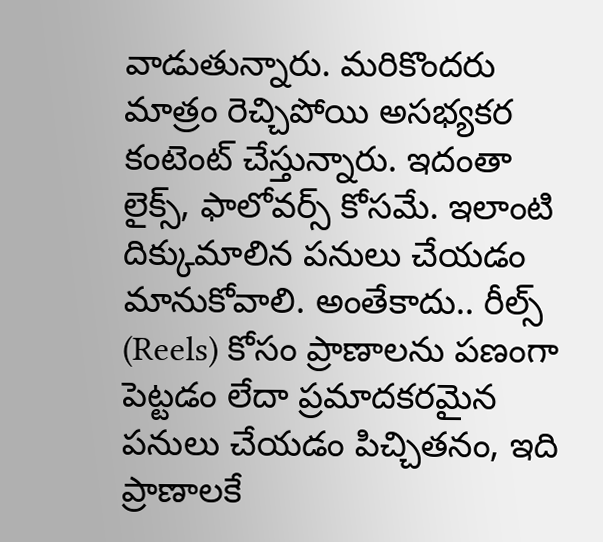వాడుతున్నారు. మరికొందరు మాత్రం రెచ్చిపోయి అసభ్యకర కంటెంట్ చేస్తున్నారు. ఇదంతా లైక్స్, ఫాలోవర్స్ కోసమే. ఇలాంటి దిక్కుమాలిన పనులు చేయడం మానుకోవాలి. అంతేకాదు.. రీల్స్ (Reels) కోసం ప్రాణాలను పణంగా పెట్టడం లేదా ప్రమాదకరమైన పనులు చేయడం పిచ్చితనం, ఇది ప్రాణాలకే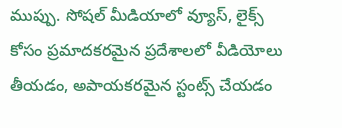ముప్పు. సోషల్ మీడియాలో వ్యూస్, లైక్స్ కోసం ప్రమాదకరమైన ప్రదేశాలలో వీడియోలు తీయడం, అపాయకరమైన స్టంట్స్ చేయడం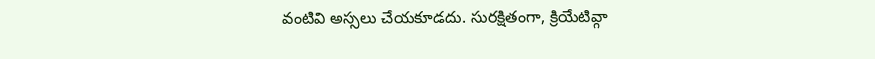వంటివి అస్సలు చేయకూడదు. సురక్షితంగా, క్రియేటివ్గా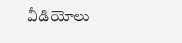వీడియోలు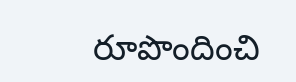రూపొందించి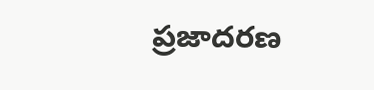ప్రజాదరణ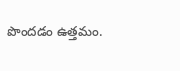పొందడం ఉత్తమం.